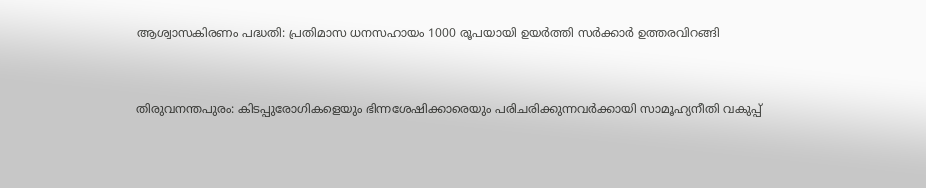ആശ്വാസകിരണം പദ്ധതി: പ്രതിമാസ ധനസഹായം 1000 രൂപയായി ഉയർത്തി സർക്കാർ ഉത്തരവിറങ്ങി


തിരുവനന്തപുരം: കിടപ്പുരോഗികളെയും ഭിന്നശേഷിക്കാരെയും പരിചരിക്കുന്നവർക്കായി സാമൂഹ്യനീതി വകുപ്പ്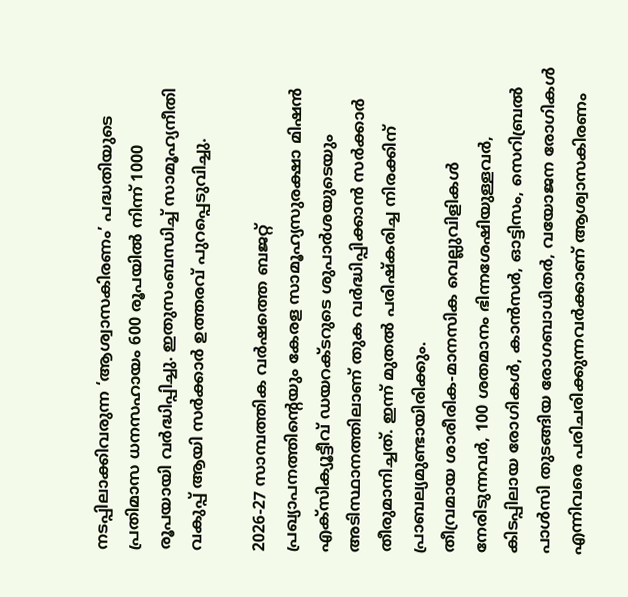നടപ്പിലാക്കിവരുന്ന ‘ആശ്വാസകിരണം’ പദ്ധതിയുടെ പ്രതിമാസ ധനസഹായം 600 രൂപയിൽ നിന്ന് 1000 രൂപയായി വർദ്ധിപ്പിച്ചു. ഇതുസംബന്ധിച്ച് സാമൂഹ്യനീതി വകുപ്പ് ആയി സർക്കാർ ഉത്തരവ് പുറപ്പെടുവിച്ചു.

2026-27 സാമ്പത്തിക വർഷത്തെ ബജറ്റ് പ്രഖ്യാപനത്തിന്റെയും കേരള സാമൂഹ്യസുരക്ഷാ മിഷൻ എക്സിക്യൂട്ടീവ് ഡയറക്ടറുടെ ശുപാർശയുടെയും അടിസ്ഥാനത്തിലാണ് തുക വർദ്ധിപ്പിക്കാൻ സർക്കാർ തീരുമാനിച്ചത്. ഇന്ന് മുതൽ പരിഷ്കരിച്ച നിരക്കിന് പ്രാബല്യമുണ്ടായിരിക്കും.
തീവ്രമായ ശാരീരിക-മാനസിക വെല്ലുവിളികൾ നേരിടുന്നവർ, 100 ശതമാനം ഭിന്നശേഷിയുള്ളവർ, കിടപ്പിലായ രോഗികൾ, കാൻസർ, ഓട്ടിസം, സെറിബ്രൽ പാൾസി തുടങ്ങിയ രോഗബാധിതർ, വയോജന രോഗികൾ എന്നിവരെ പരിചരിക്കുന്നവർക്കാണ് ആശ്വാസകിരണം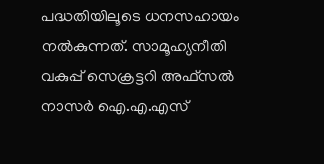പദ്ധതിയിലൂടെ ധനസഹായം നൽകുന്നത്. സാമൂഹ്യനീതി വകുപ്പ് സെക്രട്ടറി അഫ്സൽ നാസർ ഐ.എ.എസ്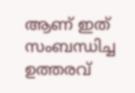ആണ് ഇത് സംബന്ധിച്ച ഉത്തരവ്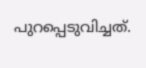പുറപ്പെടുവിച്ചത്.